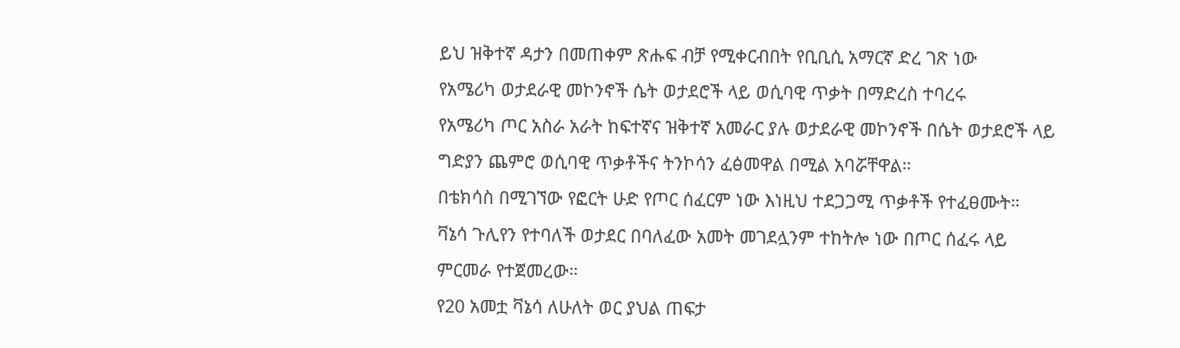ይህ ዝቅተኛ ዳታን በመጠቀም ጽሑፍ ብቻ የሚቀርብበት የቢቢሲ አማርኛ ድረ ገጽ ነው
የአሜሪካ ወታደራዊ መኮንኖች ሴት ወታደሮች ላይ ወሲባዊ ጥቃት በማድረስ ተባረሩ
የአሜሪካ ጦር አስራ አራት ከፍተኛና ዝቅተኛ አመራር ያሉ ወታደራዊ መኮንኖች በሴት ወታደሮች ላይ ግድያን ጨምሮ ወሲባዊ ጥቃቶችና ትንኮሳን ፈፅመዋል በሚል አባሯቸዋል።
በቴክሳስ በሚገኘው የፎርት ሁድ የጦር ሰፈርም ነው እነዚህ ተደጋጋሚ ጥቃቶች የተፈፀሙት።
ቫኔሳ ጉሊየን የተባለች ወታደር በባለፈው አመት መገደሏንም ተከትሎ ነው በጦር ሰፈሩ ላይ ምርመራ የተጀመረው።
የ20 አመቷ ቫኔሳ ለሁለት ወር ያህል ጠፍታ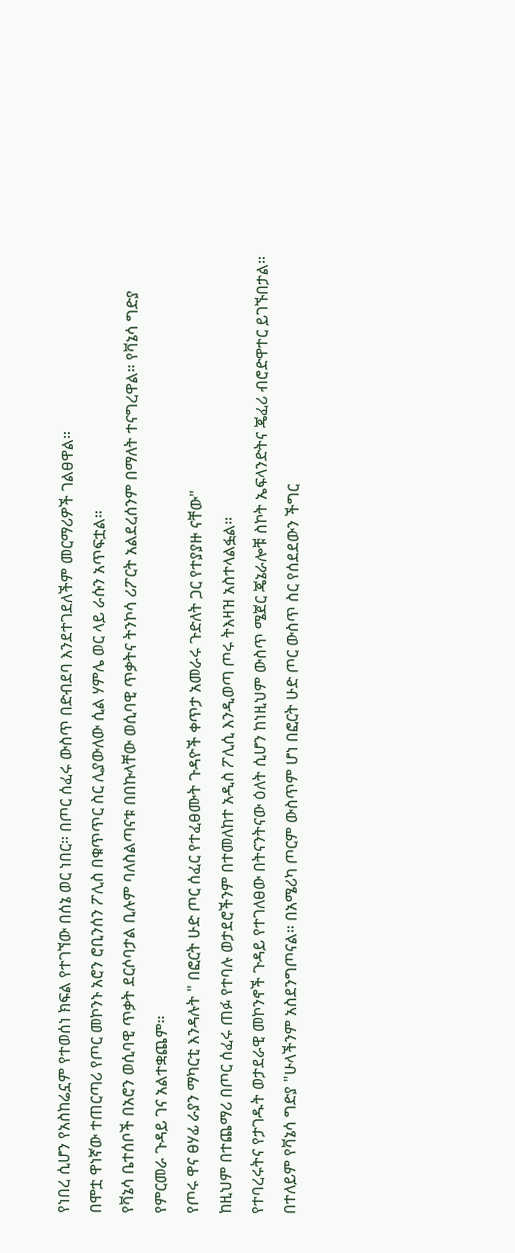የነበረ ሲሆን የአስከሬኗም የተወሰነ ክፍል የተገኘው በሰኔ ወር ነበር። በጦር ሰፈሩ ውስጥ በድብደባ እንደተገደለችም መርማሪዎች ገልፀዋል።
በሞቷ ዋነኛው ተጠርጣሪ የጦር መኮንኑ አሮን ሮቢንሰን ፖሊስ በቁጥጥር ስር ሊያውለው ሲል ሃምሌ ወር ላይ ራሱን አጥፍቷል።
የቫኔሳ ቤተሰቦች በአሮን ወሲባዊ ጥቃት ደርሶባታል ቢሉም ባለስልጣናቱ በበኩላቸው ወሲባዊ ጥቃትና ትንኮሳ ሪፖርት አልደረሰንም በማለት ተናግረዋል። የቫኔሳ ግድያ የምርመራ ጉዳይ ገና አልተቋጨም።
የጦሩ ዋና ፀሃፊ ራያን ማካርቲ እንዳሉት " በፎርት ሁድ ጦር ሰፈር የተፈፀሙት ጉዳዮች ቀጥታ አመራሩ ጉድለት ጋር የተያያዙ ናቸው"
ከዚህም በተጨማሪ በጦር ሰፈሩ ጠፉ የተባሉ ወታደሮችንም በተመለከተ አዲስ ፖሊሲ እንዲወጣ ጦሩ ትእዛዝ አስተላልፏል።
የተባረሩትና የታገዱት ወታደራዊ መኮንኖች ጉዳይ የተገለፀው በትናንትናው ዕለት ሲሆን ከነዚህም ውስጥ ሜጀር ጄኔራሎቹ ስኮት ኤፍላንድትና ጄፈሪ ብሮድዋተር ይገኙበታል።
በተለይም የቫኔሳ ግድያ "ሁላችንም አስደንግጦናል። በአሜሪካ ጦርም ውስጥም ሆነ በፎርት ሁድ ጦር ውስጥ ስር የሰደደውን ችግር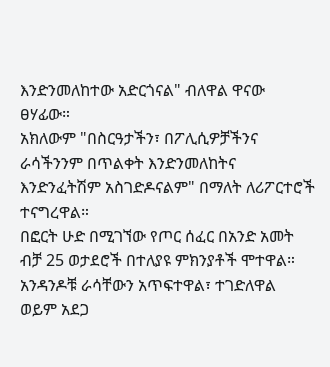እንድንመለከተው አድርጎናል" ብለዋል ዋናው ፀሃፊው።
አክለውም "በስርዓታችን፣ በፖሊሲዎቻችንና ራሳችንንም በጥልቀት እንድንመለከትና እንድንፈትሽም አስገድዶናልም" በማለት ለሪፖርተሮች ተናግረዋል።
በፎርት ሁድ በሚገኘው የጦር ሰፈር በአንድ አመት ብቻ 25 ወታደሮች በተለያዩ ምክንያቶች ሞተዋል። አንዳንዶቹ ራሳቸውን አጥፍተዋል፣ ተገድለዋል ወይም አደጋ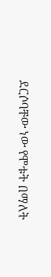ደርሶባቸው ነው የሞቱት በማለት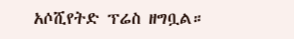አሶሺየትድ ፕሬስ ዘግቧል።